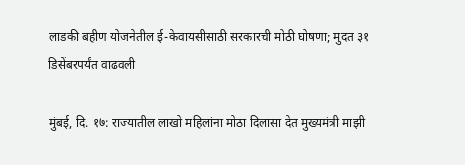लाडकी बहीण योजनेतील ई-केवायसीसाठी सरकारची मोठी घोषणा; मुदत ३१ डिसेंबरपर्यंत वाढवली

मुंबई, दि. १७: राज्यातील लाखो महिलांना मोठा दिलासा देत मुख्यमंत्री माझी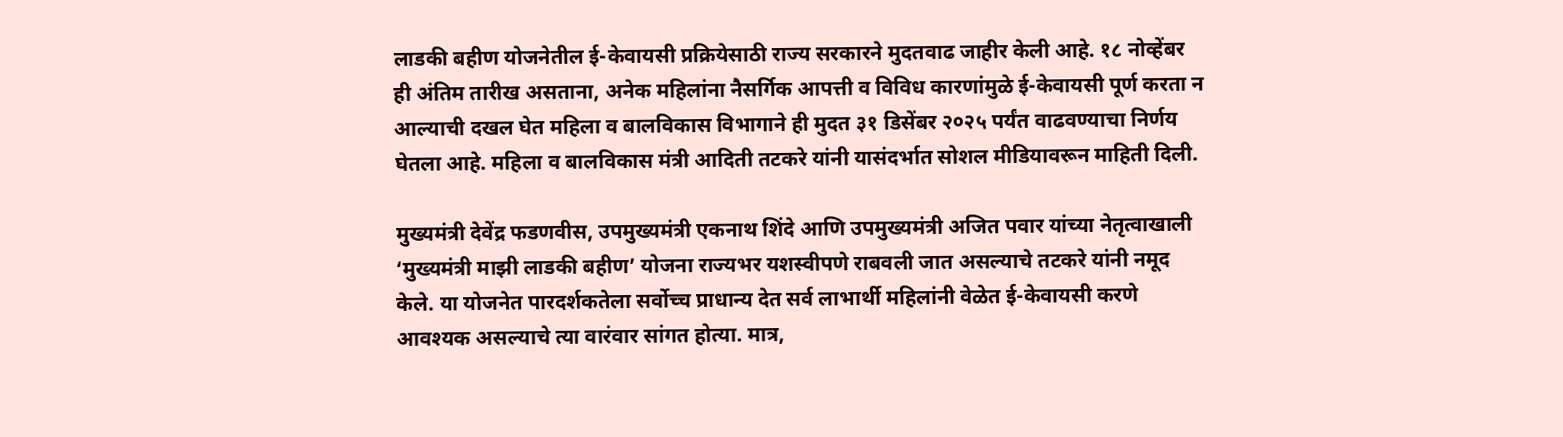लाडकी बहीण योजनेतील ई-केवायसी प्रक्रियेसाठी राज्य सरकारने मुदतवाढ जाहीर केली आहे. १८ नोव्हेंबर ही अंतिम तारीख असताना, अनेक महिलांना नैसर्गिक आपत्ती व विविध कारणांमुळे ई-केवायसी पूर्ण करता न आल्याची दखल घेत महिला व बालविकास विभागाने ही मुदत ३१ डिसेंबर २०२५ पर्यंत वाढवण्याचा निर्णय घेतला आहे. महिला व बालविकास मंत्री आदिती तटकरे यांनी यासंदर्भात सोशल मीडियावरून माहिती दिली.

मुख्यमंत्री देवेंद्र फडणवीस, उपमुख्यमंत्री एकनाथ शिंदे आणि उपमुख्यमंत्री अजित पवार यांच्या नेतृत्वाखाली ‘मुख्यमंत्री माझी लाडकी बहीण’ योजना राज्यभर यशस्वीपणे राबवली जात असल्याचे तटकरे यांनी नमूद केले. या योजनेत पारदर्शकतेला सर्वोच्च प्राधान्य देत सर्व लाभार्थी महिलांनी वेळेत ई-केवायसी करणे आवश्यक असल्याचे त्या वारंवार सांगत होत्या. मात्र,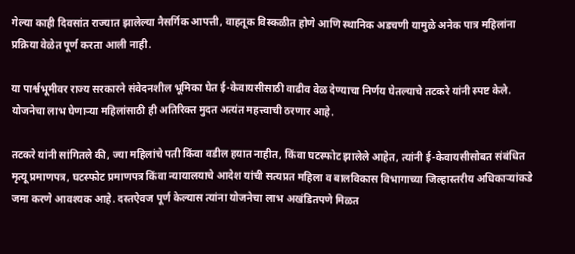गेल्या काही दिवसांत राज्यात झालेल्या नैसर्गिक आपत्ती, वाहतूक विस्कळीत होणे आणि स्थानिक अडचणी यामुळे अनेक पात्र महिलांना प्रक्रिया वेळेत पूर्ण करता आली नाही.

या पार्श्वभूमीवर राज्य सरकारने संवेदनशील भूमिका घेत ई-केवायसीसाठी वाढीव वेळ देण्याचा निर्णय घेतल्याचे तटकरे यांनी स्पष्ट केले. योजनेचा लाभ घेणाऱ्या महिलांसाठी ही अतिरिक्त मुदत अत्यंत महत्त्वाची ठरणार आहे.

तटकरे यांनी सांगितले की, ज्या महिलांचे पती किंवा वडील हयात नाहीत, किंवा घटस्फोट झालेले आहेत, त्यांनी ई-केवायसीसोबत संबंधित मृत्यू प्रमाणपत्र, घटस्फोट प्रमाणपत्र किंवा न्यायालयाचे आदेश यांची सत्यप्रत महिला व बालविकास विभागाच्या जिल्हास्तरीय अधिकाऱ्यांकडे जमा करणे आवश्यक आहे. दस्तऐवज पूर्ण केल्यास त्यांना योजनेचा लाभ अखंडितपणे मिळत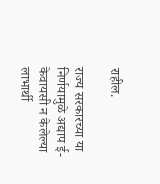राहील.

राज्य सरकारच्या या निर्णयामुळे अद्याप ई-केवायसी न केलेल्या लाभार्थी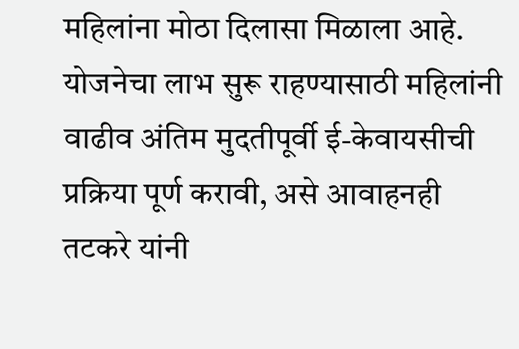महिलांना मोठा दिलासा मिळाला आहे. योजनेचा लाभ सुरू राहण्यासाठी महिलांनी वाढीव अंतिम मुदतीपूर्वी ई-केवायसीची प्रक्रिया पूर्ण करावी, असे आवाहनही तटकरे यांनी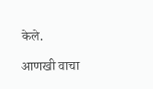केले.

आणखी वाचा